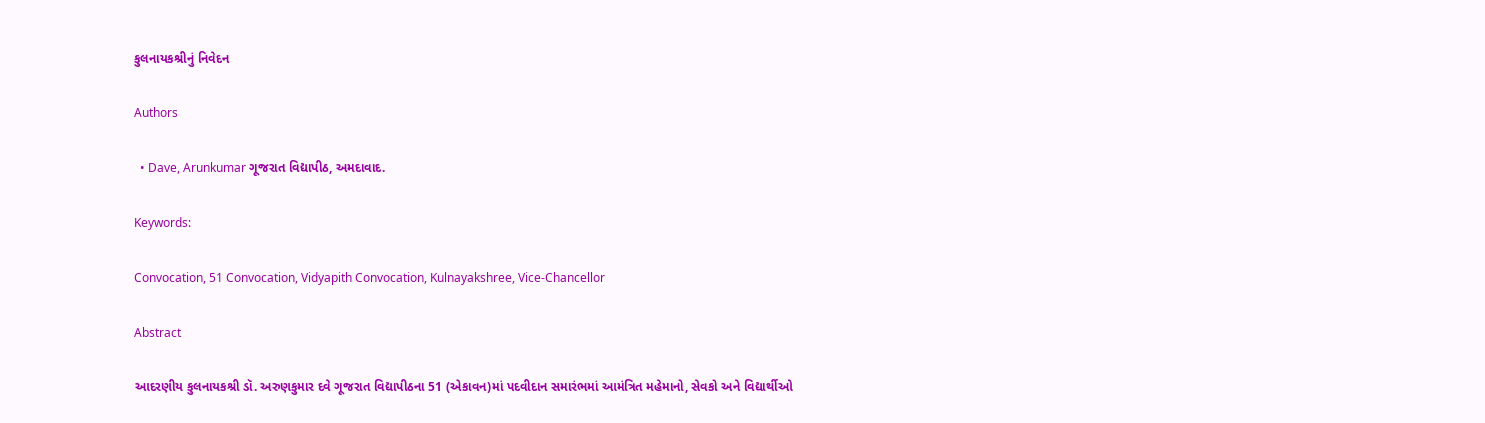કુલનાયકશ્રીનું નિવેદન

Authors

  • Dave, Arunkumar ગૂજરાત વિદ્યાપીઠ, અમદાવાદ.

Keywords:

Convocation, 51 Convocation, Vidyapith Convocation, Kulnayakshree, Vice-Chancellor

Abstract

આદરણીય કુલનાયકશ્રી ડૉ. અરુણકુમાર દવે ગૂજરાત વિદ્યાપીઠના 51 (એકાવન)માં પદવીદાન સમારંભમાં આમંત્રિત મહેમાનો, સેવકો અને વિદ્યાર્થીઓ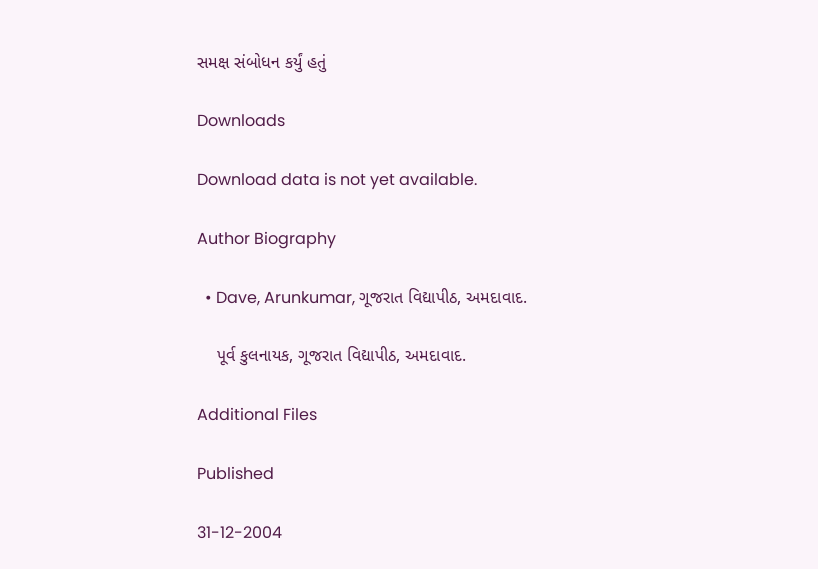સમક્ષ સંબોધન કર્યું હતું

Downloads

Download data is not yet available.

Author Biography

  • Dave, Arunkumar, ગૂજરાત વિદ્યાપીઠ, અમદાવાદ.

    પૂર્વ કુલનાયક, ગૂજરાત વિદ્યાપીઠ, અમદાવાદ.

Additional Files

Published

31-12-2004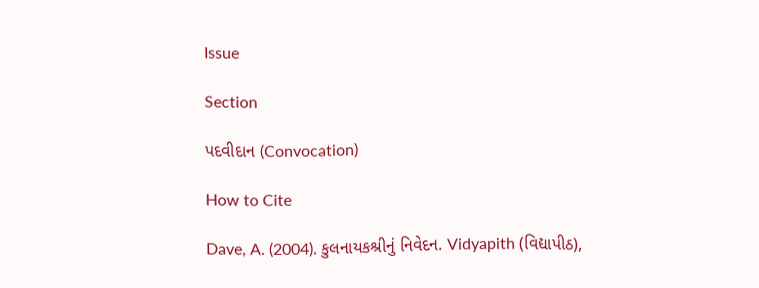Issue

Section

પદવીદાન (Convocation)

How to Cite

Dave, A. (2004). કુલનાયકશ્રીનું નિવેદન. Vidyapith (વિદ્યાપીઠ),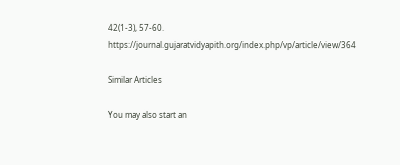42(1-3), 57-60. https://journal.gujaratvidyapith.org/index.php/vp/article/view/364

Similar Articles

You may also start an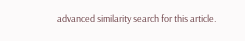advanced similarity search for this article.